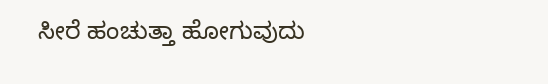ಸೀರೆ ಹಂಚುತ್ತಾ ಹೋಗುವುದು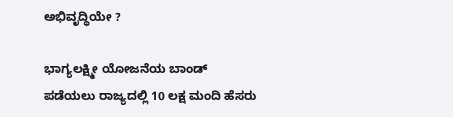ಅಭಿವೃದ್ಧಿಯೇ ?

ಭಾಗ್ಯಲಕ್ಷ್ಮೀ ಯೋಜನೆಯ ಬಾಂಡ್ ಪಡೆಯಲು ರಾಜ್ಯದಲ್ಲಿ 10 ಲಕ್ಷ ಮಂದಿ ಹೆಸರು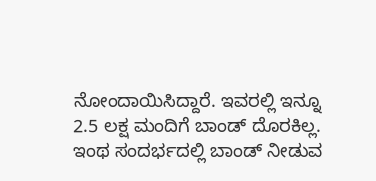ನೋಂದಾಯಿಸಿದ್ದಾರೆ. ಇವರಲ್ಲಿ ಇನ್ನೂ 2.5 ಲಕ್ಷ ಮಂದಿಗೆ ಬಾಂಡ್ ದೊರಕಿಲ್ಲ. ಇಂಥ ಸಂದರ್ಭದಲ್ಲಿ ಬಾಂಡ್ ನೀಡುವ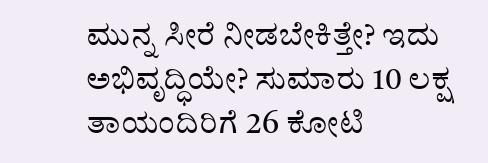ಮುನ್ನ ಸೀರೆ ನೀಡಬೇಕಿತ್ತೇ? ಇದು ಅಭಿವೃದ್ಧಿಯೇ? ಸುಮಾರು 10 ಲಕ್ಷ ತಾಯಂದಿರಿಗೆ 26 ಕೋಟಿ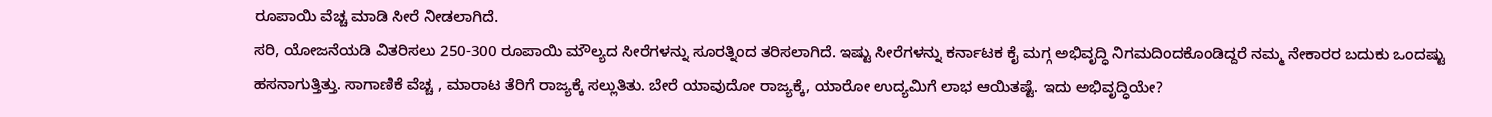ರೂಪಾಯಿ ವೆಚ್ಚ ಮಾಡಿ ಸೀರೆ ನೀಡಲಾಗಿದೆ.
ಸರಿ, ಯೋಜನೆಯಡಿ ವಿತರಿಸಲು 250-300 ರೂಪಾಯಿ ಮೌಲ್ಯದ ಸೀರೆಗಳನ್ನು ಸೂರತ್ನಿಂದ ತರಿಸಲಾಗಿದೆ. ಇಷ್ಟು ಸೀರೆಗಳನ್ನು ಕರ್ನಾಟಕ ಕೈ ಮಗ್ಗ ಅಭಿವೃದ್ಧಿ ನಿಗಮದಿಂದಕೊಂಡಿದ್ದರೆ ನಮ್ಮ ನೇಕಾರರ ಬದುಕು ಒಂದಷ್ಟು ಹಸನಾಗುತ್ತಿತ್ತು. ಸಾಗಾಣಿಕೆ ವೆಚ್ಚ , ಮಾರಾಟ ತೆರಿಗೆ ರಾಜ್ಯಕ್ಕೆ ಸಲ್ಲುತಿತು. ಬೇರೆ ಯಾವುದೋ ರಾಜ್ಯಕ್ಕೆ, ಯಾರೋ ಉದ್ಯಮಿಗೆ ಲಾಭ ಆಯಿತಷ್ಟೆ. ಇದು ಅಭಿವೃದ್ಧಿಯೇ?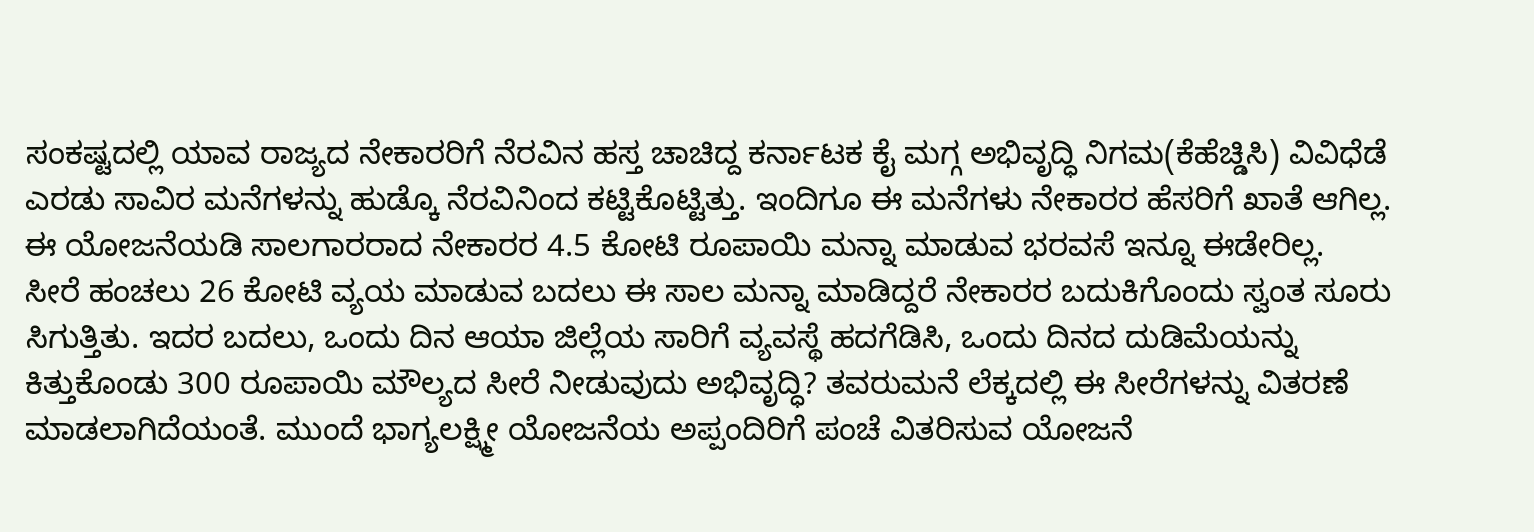ಸಂಕಷ್ಟದಲ್ಲಿ ಯಾವ ರಾಜ್ಯದ ನೇಕಾರರಿಗೆ ನೆರವಿನ ಹಸ್ತ ಚಾಚಿದ್ದ ಕರ್ನಾಟಕ ಕೈ ಮಗ್ಗ ಅಭಿವೃದ್ಧಿ ನಿಗಮ(ಕೆಹೆಚ್ಡಿಸಿ) ವಿವಿಧೆಡೆ ಎರಡು ಸಾವಿರ ಮನೆಗಳನ್ನು ಹುಡ್ಕೊ ನೆರವಿನಿಂದ ಕಟ್ಟಿಕೊಟ್ಟಿತ್ತು. ಇಂದಿಗೂ ಈ ಮನೆಗಳು ನೇಕಾರರ ಹೆಸರಿಗೆ ಖಾತೆ ಆಗಿಲ್ಲ. ಈ ಯೋಜನೆಯಡಿ ಸಾಲಗಾರರಾದ ನೇಕಾರರ 4.5 ಕೋಟಿ ರೂಪಾಯಿ ಮನ್ನಾ ಮಾಡುವ ಭರವಸೆ ಇನ್ನೂ ಈಡೇರಿಲ್ಲ.
ಸೀರೆ ಹಂಚಲು 26 ಕೋಟಿ ವ್ಯಯ ಮಾಡುವ ಬದಲು ಈ ಸಾಲ ಮನ್ನಾ ಮಾಡಿದ್ದರೆ ನೇಕಾರರ ಬದುಕಿಗೊಂದು ಸ್ವಂತ ಸೂರು ಸಿಗುತ್ತಿತು. ಇದರ ಬದಲು, ಒಂದು ದಿನ ಆಯಾ ಜಿಲ್ಲೆಯ ಸಾರಿಗೆ ವ್ಯವಸ್ಥೆ ಹದಗೆಡಿಸಿ, ಒಂದು ದಿನದ ದುಡಿಮೆಯನ್ನು ಕಿತ್ತುಕೊಂಡು 300 ರೂಪಾಯಿ ಮೌಲ್ಯದ ಸೀರೆ ನೀಡುವುದು ಅಭಿವೃದ್ಧಿ? ತವರುಮನೆ ಲೆಕ್ಕದಲ್ಲಿ ಈ ಸೀರೆಗಳನ್ನು ವಿತರಣೆ ಮಾಡಲಾಗಿದೆಯಂತೆ. ಮುಂದೆ ಭಾಗ್ಯಲಕ್ಷ್ಮೀ ಯೋಜನೆಯ ಅಪ್ಪಂದಿರಿಗೆ ಪಂಚೆ ವಿತರಿಸುವ ಯೋಜನೆ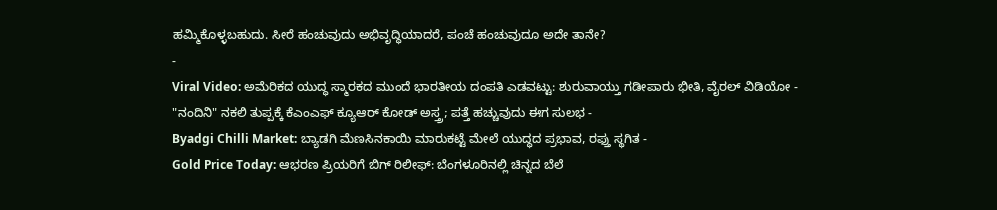ಹಮ್ಮಿಕೊಳ್ಳಬಹುದು. ಸೀರೆ ಹಂಚುವುದು ಅಭಿವೃದ್ಧಿಯಾದರೆ, ಪಂಚೆ ಹಂಚುವುದೂ ಅದೇ ತಾನೇ?
-
Viral Video: ಅಮೆರಿಕದ ಯುದ್ಧ ಸ್ಮಾರಕದ ಮುಂದೆ ಭಾರತೀಯ ದಂಪತಿ ಎಡವಟ್ಟು: ಶುರುವಾಯ್ತು ಗಡೀಪಾರು ಭೀತಿ, ವೈರಲ್ ವಿಡಿಯೋ -
"ನಂದಿನಿ" ನಕಲಿ ತುಪ್ಪಕ್ಕೆ ಕೆಎಂಎಫ್ ಕ್ಯೂಆರ್ ಕೋಡ್ ಅಸ್ತ್ರ; ಪತ್ತೆ ಹಚ್ಚುವುದು ಈಗ ಸುಲಭ -
Byadgi Chilli Market: ಬ್ಯಾಡಗಿ ಮೆಣಸಿನಕಾಯಿ ಮಾರುಕಟ್ಟೆ ಮೇಲೆ ಯುದ್ಧದ ಪ್ರಭಾವ, ರಫ್ತು ಸ್ಥಗಿತ -
Gold Price Today: ಆಭರಣ ಪ್ರಿಯರಿಗೆ ಬಿಗ್ ರಿಲೀಫ್: ಬೆಂಗಳೂರಿನಲ್ಲಿ ಚಿನ್ನದ ಬೆಲೆ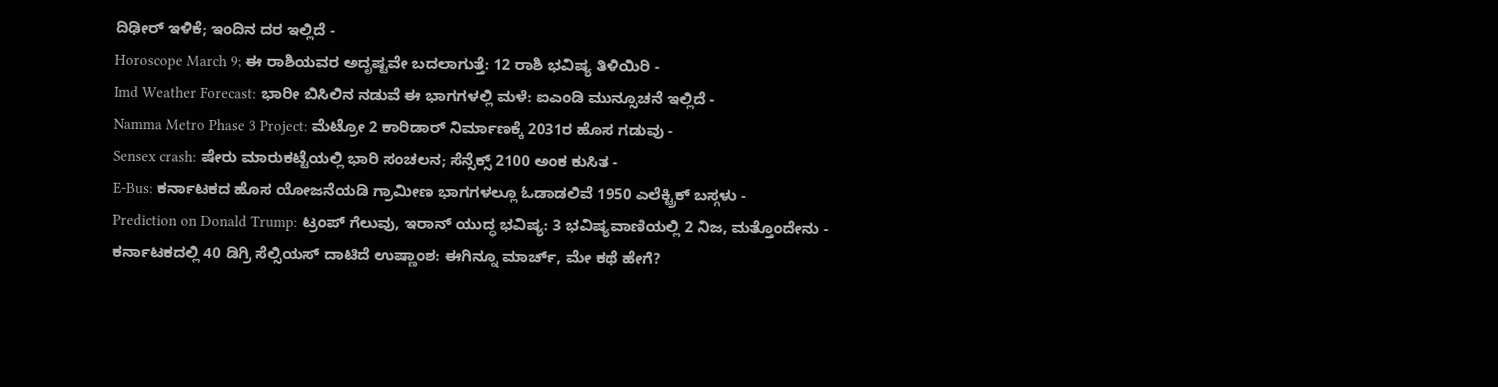ದಿಢೀರ್ ಇಳಿಕೆ; ಇಂದಿನ ದರ ಇಲ್ಲಿದೆ -
Horoscope March 9; ಈ ರಾಶಿಯವರ ಅದೃಷ್ಟವೇ ಬದಲಾಗುತ್ತೆ: 12 ರಾಶಿ ಭವಿಷ್ಯ ತಿಳಿಯಿರಿ -
Imd Weather Forecast: ಭಾರೀ ಬಿಸಿಲಿನ ನಡುವೆ ಈ ಭಾಗಗಳಲ್ಲಿ ಮಳೆ: ಐಎಂಡಿ ಮುನ್ಸೂಚನೆ ಇಲ್ಲಿದೆ -
Namma Metro Phase 3 Project: ಮೆಟ್ರೋ 2 ಕಾರಿಡಾರ್ ನಿರ್ಮಾಣಕ್ಕೆ 2031ರ ಹೊಸ ಗಡುವು -
Sensex crash: ಷೇರು ಮಾರುಕಟ್ಟೆಯಲ್ಲಿ ಭಾರಿ ಸಂಚಲನ; ಸೆನ್ಸೆಕ್ಸ್ 2100 ಅಂಕ ಕುಸಿತ -
E-Bus: ಕರ್ನಾಟಕದ ಹೊಸ ಯೋಜನೆಯಡಿ ಗ್ರಾಮೀಣ ಭಾಗಗಳಲ್ಲೂ ಓಡಾಡಲಿವೆ 1950 ಎಲೆಕ್ಟ್ರಿಕ್ ಬಸ್ಗಳು -
Prediction on Donald Trump: ಟ್ರಂಪ್ ಗೆಲುವು, ಇರಾನ್ ಯುದ್ಧ ಭವಿಷ್ಯ: 3 ಭವಿಷ್ಯವಾಣಿಯಲ್ಲಿ 2 ನಿಜ, ಮತ್ತೊಂದೇನು -
ಕರ್ನಾಟಕದಲ್ಲಿ 40 ಡಿಗ್ರಿ ಸೆಲ್ಸಿಯಸ್ ದಾಟಿದೆ ಉಷ್ಣಾಂಶ: ಈಗಿನ್ನೂ ಮಾರ್ಚ್, ಮೇ ಕಥೆ ಹೇಗೆ?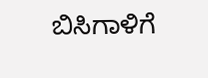ಬಿಸಿಗಾಳಿಗೆ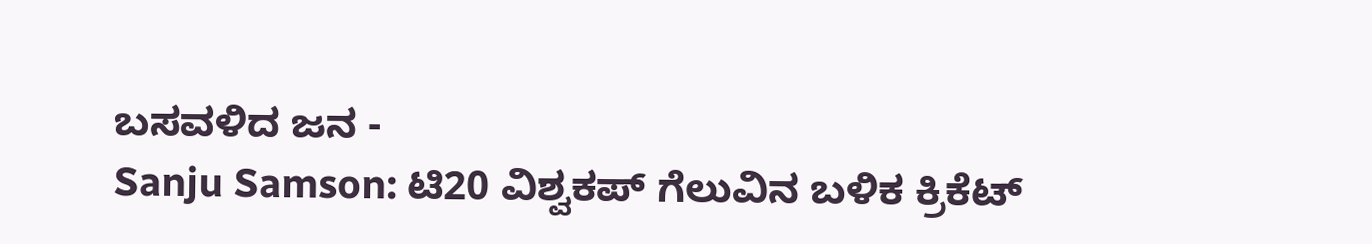ಬಸವಳಿದ ಜನ -
Sanju Samson: ಟಿ20 ವಿಶ್ವಕಪ್ ಗೆಲುವಿನ ಬಳಿಕ ಕ್ರಿಕೆಟ್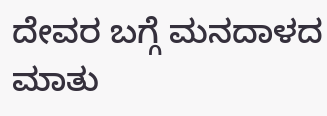ದೇವರ ಬಗ್ಗೆ ಮನದಾಳದ ಮಾತು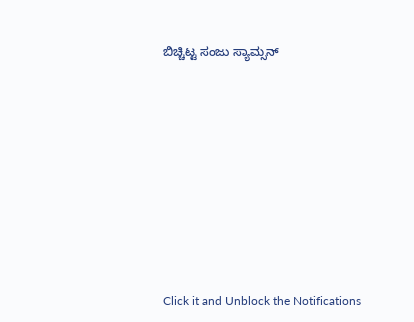ಬಿಚ್ಚಿಟ್ಟ ಸಂಜು ಸ್ಯಾಮ್ಸನ್












Click it and Unblock the Notifications